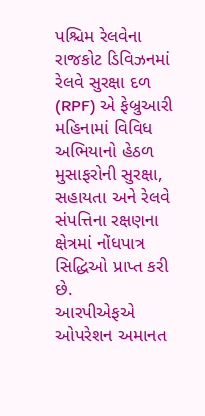પશ્ચિમ રેલવેના રાજકોટ ડિવિઝનમાં રેલવે સુરક્ષા દળ (RPF) એ ફેબ્રુઆરી મહિનામાં વિવિધ અભિયાનો હેઠળ મુસાફરોની સુરક્ષા, સહાયતા અને રેલવે સંપત્તિના રક્ષણના ક્ષેત્રમાં નોંધપાત્ર સિદ્ધિઓ પ્રાપ્ત કરી છે.
આરપીએફએ ઓપરેશન અમાનત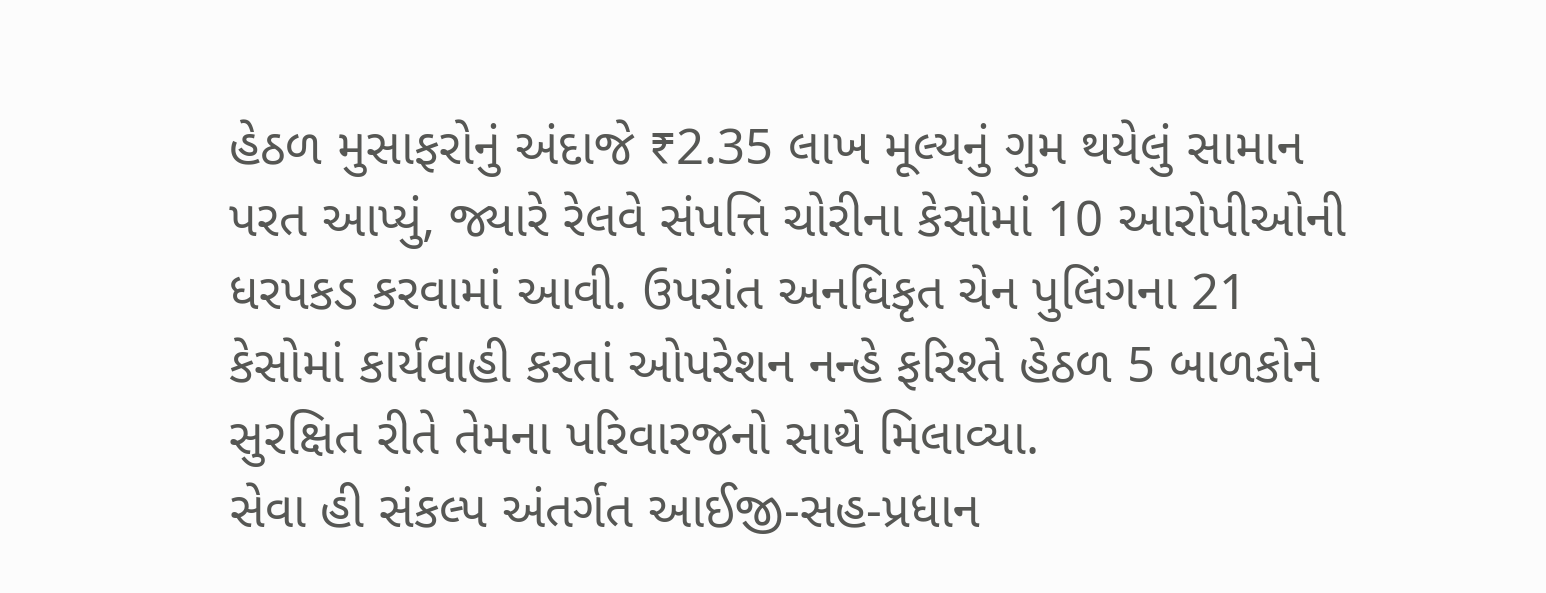હેઠળ મુસાફરોનું અંદાજે ₹2.35 લાખ મૂલ્યનું ગુમ થયેલું સામાન પરત આપ્યું, જ્યારે રેલવે સંપત્તિ ચોરીના કેસોમાં 10 આરોપીઓની ધરપકડ કરવામાં આવી. ઉપરાંત અનધિકૃત ચેન પુલિંગના 21 કેસોમાં કાર્યવાહી કરતાં ઓપરેશન નન્હે ફરિશ્તે હેઠળ 5 બાળકોને સુરક્ષિત રીતે તેમના પરિવારજનો સાથે મિલાવ્યા.
સેવા હી સંકલ્પ અંતર્ગત આઈજી-સહ-પ્રધાન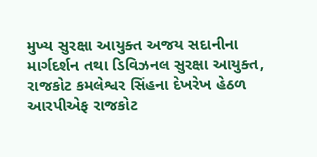મુખ્ય સુરક્ષા આયુક્ત અજય સદાનીના માર્ગદર્શન તથા ડિવિઝનલ સુરક્ષા આયુક્ત, રાજકોટ કમલેશ્વર સિંહના દેખરેખ હેઠળ આરપીએફ રાજકોટ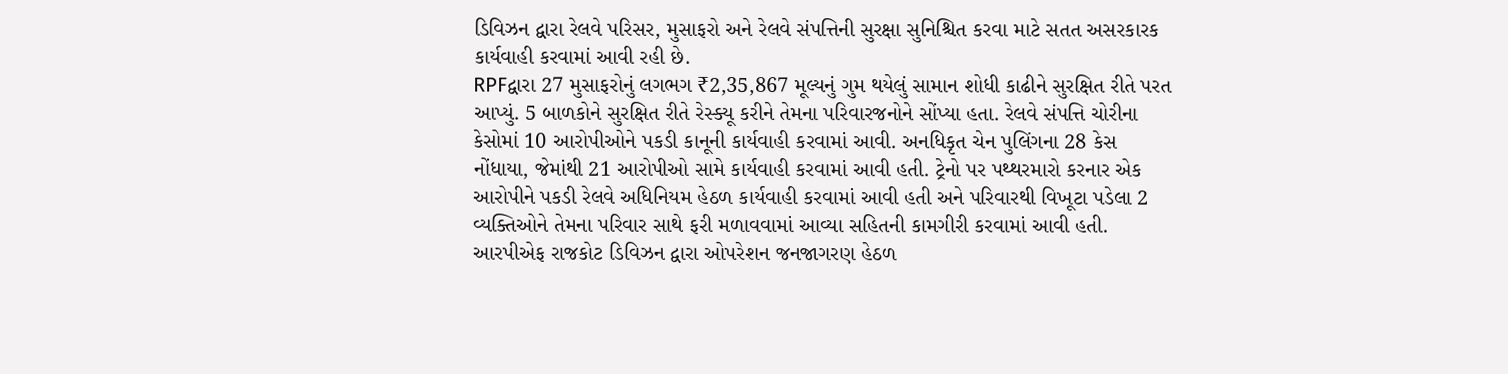ડિવિઝન દ્વારા રેલવે પરિસર, મુસાફરો અને રેલવે સંપત્તિની સુરક્ષા સુનિશ્ચિત કરવા માટે સતત અસરકારક કાર્યવાહી કરવામાં આવી રહી છે.
RPFદ્વારા 27 મુસાફરોનું લગભગ ₹2,35,867 મૂલ્યનું ગુમ થયેલું સામાન શોધી કાઢીને સુરક્ષિત રીતે પરત આપ્યું. 5 બાળકોને સુરક્ષિત રીતે રેસ્ક્યૂ કરીને તેમના પરિવારજનોને સોંપ્યા હતા. રેલવે સંપત્તિ ચોરીના કેસોમાં 10 આરોપીઓને પકડી કાનૂની કાર્યવાહી કરવામાં આવી. અનધિકૃત ચેન પુલિંગના 28 કેસ નોંધાયા, જેમાંથી 21 આરોપીઓ સામે કાર્યવાહી કરવામાં આવી હતી. ટ્રેનો પર પથ્થરમારો કરનાર એક આરોપીને પકડી રેલવે અધિનિયમ હેઠળ કાર્યવાહી કરવામાં આવી હતી અને પરિવારથી વિખૂટા પડેલા 2 વ્યક્તિઓને તેમના પરિવાર સાથે ફરી મળાવવામાં આવ્યા સહિતની કામગીરી કરવામાં આવી હતી.
આરપીએફ રાજકોટ ડિવિઝન દ્વારા ઓપરેશન જનજાગરણ હેઠળ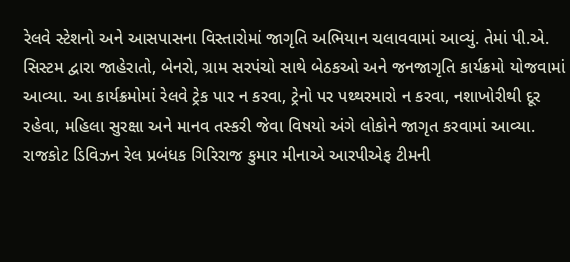રેલવે સ્ટેશનો અને આસપાસના વિસ્તારોમાં જાગૃતિ અભિયાન ચલાવવામાં આવ્યું. તેમાં પી.એ. સિસ્ટમ દ્વારા જાહેરાતો, બેનરો, ગ્રામ સરપંચો સાથે બેઠકઓ અને જનજાગૃતિ કાર્યક્રમો યોજવામાં આવ્યા. આ કાર્યક્રમોમાં રેલવે ટ્રેક પાર ન કરવા, ટ્રેનો પર પથ્થરમારો ન કરવા, નશાખોરીથી દૂર રહેવા, મહિલા સુરક્ષા અને માનવ તસ્કરી જેવા વિષયો અંગે લોકોને જાગૃત કરવામાં આવ્યા.
રાજકોટ ડિવિઝન રેલ પ્રબંધક ગિરિરાજ કુમાર મીનાએ આરપીએફ ટીમની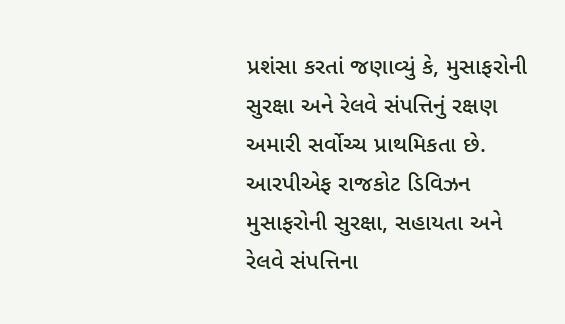પ્રશંસા કરતાં જણાવ્યું કે, મુસાફરોની સુરક્ષા અને રેલવે સંપત્તિનું રક્ષણ અમારી સર્વોચ્ચ પ્રાથમિકતા છે. આરપીએફ રાજકોટ ડિવિઝન મુસાફરોની સુરક્ષા, સહાયતા અને રેલવે સંપત્તિના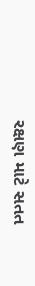રક્ષણ માટે સતત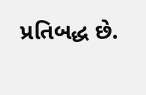પ્રતિબદ્ધ છે.